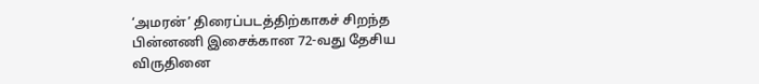‘அமரன்’ திரைப்படத்திற்காகச் சிறந்த பின்னணி இசைக்கான 72-வது தேசிய விருதினை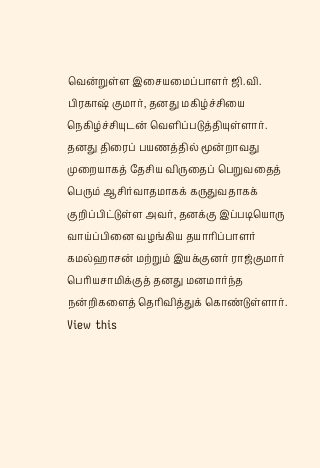வென்றுள்ள இசையமைப்பாளர் ஜி.வி. பிரகாஷ் குமார், தனது மகிழ்ச்சியை நெகிழ்ச்சியுடன் வெளிப்படுத்தியுள்ளார்.
தனது திரைப் பயணத்தில் மூன்றாவது முறையாகத் தேசிய விருதைப் பெறுவதைத் பெரும் ஆசிர்வாதமாகக் கருதுவதாகக் குறிப்பிட்டுள்ள அவர், தனக்கு இப்படியொரு வாய்ப்பினை வழங்கிய தயாரிப்பாளர் கமல்ஹாசன் மற்றும் இயக்குனர் ராஜ்குமார் பெரியசாமிக்குத் தனது மனமார்ந்த நன்றிகளைத் தெரிவித்துக் கொண்டுள்ளார்.
View this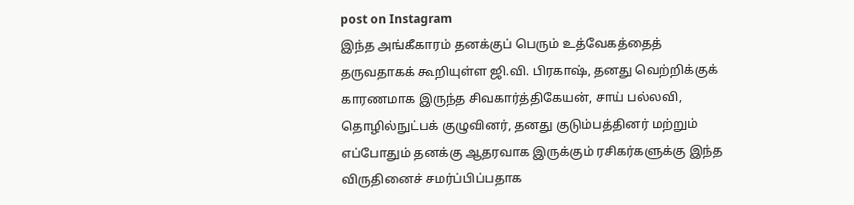post on Instagram
இந்த அங்கீகாரம் தனக்குப் பெரும் உத்வேகத்தைத் தருவதாகக் கூறியுள்ள ஜி.வி. பிரகாஷ், தனது வெற்றிக்குக் காரணமாக இருந்த சிவகார்த்திகேயன், சாய் பல்லவி, தொழில்நுட்பக் குழுவினர், தனது குடும்பத்தினர் மற்றும் எப்போதும் தனக்கு ஆதரவாக இருக்கும் ரசிகர்களுக்கு இந்த விருதினைச் சமர்ப்பிப்பதாக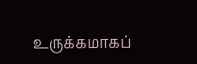உருக்கமாகப்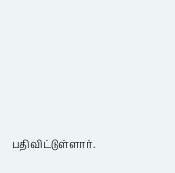பதிவிட்டுள்ளார்.